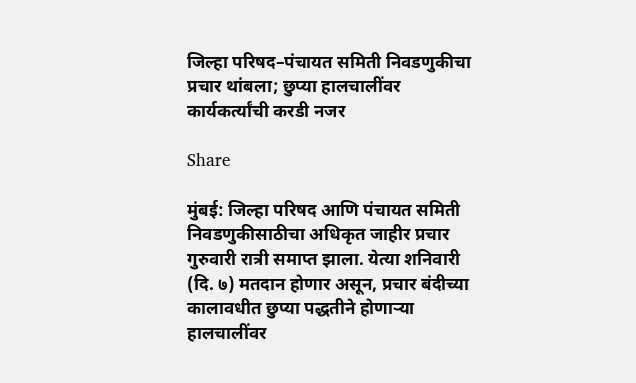जिल्हा परिषद–पंचायत समिती निवडणुकीचा प्रचार थांबला; छुप्या हालचालींवर कार्यकर्त्यांची करडी नजर

Share

मुंबई: जिल्हा परिषद आणि पंचायत समिती निवडणुकीसाठीचा अधिकृत जाहीर प्रचार गुरुवारी रात्री समाप्त झाला. येत्या शनिवारी (दि. ७) मतदान होणार असून, प्रचार बंदीच्या कालावधीत छुप्या पद्धतीने होणाऱ्या हालचालींवर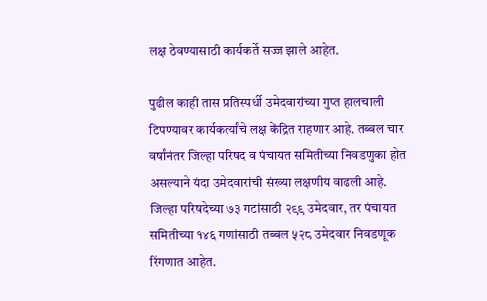लक्ष ठेवण्यासाठी कार्यकर्ते सज्ज झाले आहेत.

पुढील काही तास प्रतिस्पर्धी उमेदवारांच्या गुप्त हालचाली टिपण्यावर कार्यकर्त्यांचे लक्ष केंद्रित राहणार आहे. तब्बल चार वर्षांनंतर जिल्हा परिषद व पंचायत समितीच्या निवडणुका होत असल्याने यंदा उमेदवारांची संख्या लक्षणीय वाढली आहे. जिल्हा परिषदेच्या ७३ गटांसाठी २९९ उमेदवार, तर पंचायत समितीच्या १४६ गणांसाठी तब्बल ५२८ उमेदवार निवडणूक रिंगणात आहेत.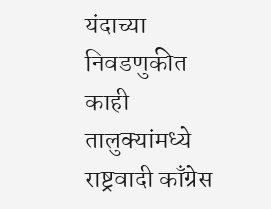यंदाच्या निवडणुकीत काही तालुक्यांमध्ये राष्ट्रवादी काँग्रेस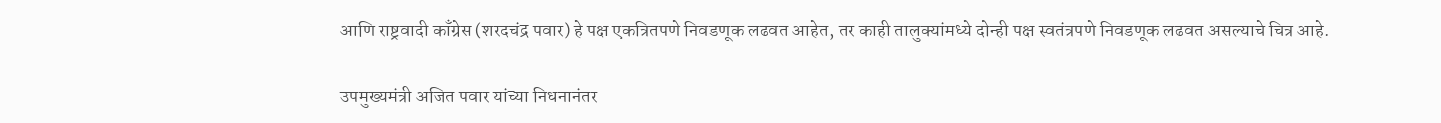आणि राष्ट्रवादी काँग्रेस (शरदचंद्र पवार) हे पक्ष एकत्रितपणे निवडणूक लढवत आहेत, तर काही तालुक्यांमध्ये दोन्ही पक्ष स्वतंत्रपणे निवडणूक लढवत असल्याचे चित्र आहे.

उपमुख्यमंत्री अजित पवार यांच्या निधनानंतर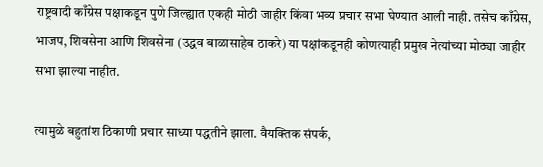राष्ट्रवादी काँग्रेस पक्षाकडून पुणे जिल्ह्यात एकही मोठी जाहीर किंवा भव्य प्रचार सभा घेण्यात आली नाही. तसेच काँग्रेस, भाजप, शिवसेना आणि शिवसेना (उद्धव बाळासाहेब ठाकरे) या पक्षांकडूनही कोणत्याही प्रमुख नेत्यांच्या मोठ्या जाहीर सभा झाल्या नाहीत.

त्यामुळे बहुतांश ठिकाणी प्रचार साध्या पद्धतीने झाला. वैयक्तिक संपर्क,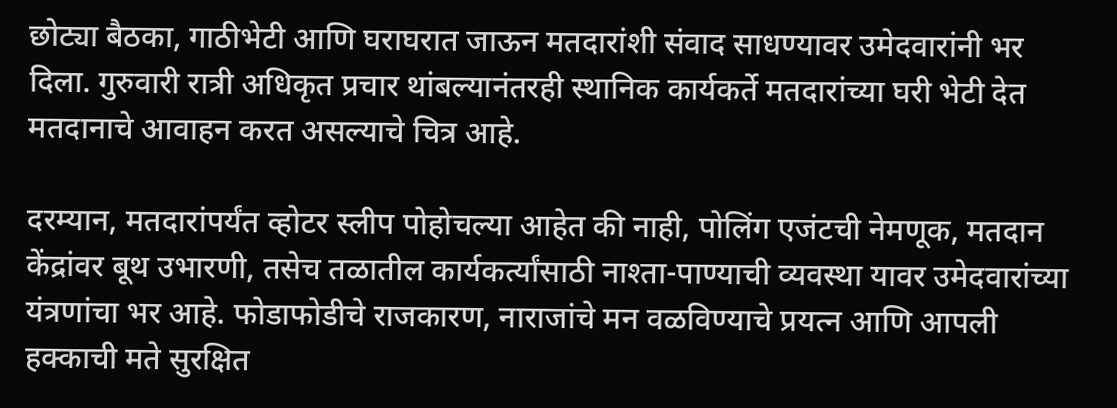छोट्या बैठका, गाठीभेटी आणि घराघरात जाऊन मतदारांशी संवाद साधण्यावर उमेदवारांनी भर दिला. गुरुवारी रात्री अधिकृत प्रचार थांबल्यानंतरही स्थानिक कार्यकर्ते मतदारांच्या घरी भेटी देत मतदानाचे आवाहन करत असल्याचे चित्र आहे.

दरम्यान, मतदारांपर्यंत व्होटर स्लीप पोहोचल्या आहेत की नाही, पोलिंग एजंटची नेमणूक, मतदान केंद्रांवर बूथ उभारणी, तसेच तळातील कार्यकर्त्यांसाठी नाश्ता-पाण्याची व्यवस्था यावर उमेदवारांच्या यंत्रणांचा भर आहे. फोडाफोडीचे राजकारण, नाराजांचे मन वळविण्याचे प्रयत्न आणि आपली हक्काची मते सुरक्षित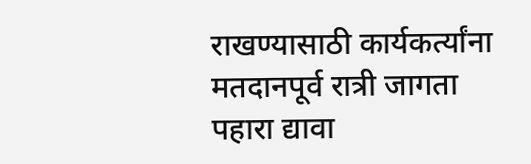राखण्यासाठी कार्यकर्त्यांना मतदानपूर्व रात्री जागता पहारा द्यावा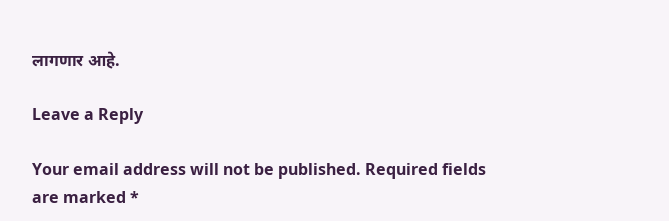लागणार आहे.

Leave a Reply

Your email address will not be published. Required fields are marked *